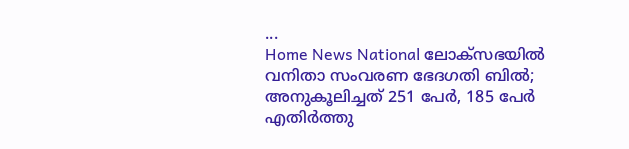...
Home News National ലോക്‌സഭയിൽ വനിതാ സംവരണ ഭേദഗതി ബിൽ; അനുകൂലിച്ചത് 251 പേർ, 185 പേര്‍ എതിർത്തു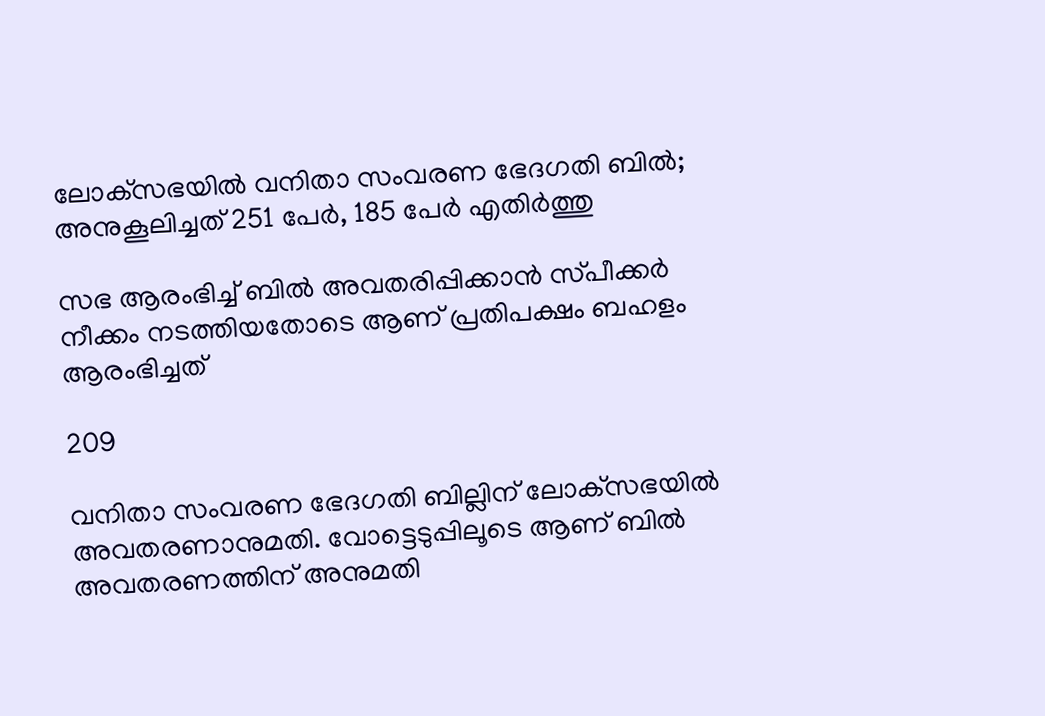ലോക്‌സഭയിൽ വനിതാ സംവരണ ഭേദഗതി ബിൽ; അനുകൂലിച്ചത് 251 പേർ, 185 പേര്‍ എതിർത്തു

സഭ ആരംഭിച്ച് ബില്‍ അവതരിപ്പിക്കാന്‍ സ്‌പീക്കര്‍ നീക്കം നടത്തിയതോടെ ആണ് പ്രതിപക്ഷം ബഹളം ആരംഭിച്ചത്

209

വനിതാ സംവരണ ഭേദഗതി ബില്ലിന് ലോക്‌സഭയിൽ അവതരണാനുമതി. വോട്ടെടുപ്പിലൂടെ ആണ് ബിൽ അവതരണത്തിന് അനുമതി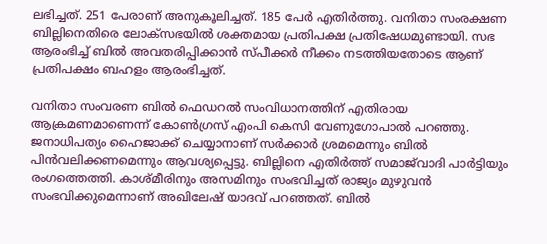ലഭിച്ചത്. 251 പേരാണ് അനുകൂലിച്ചത്. 185 പേര്‍ എതിർത്തു. വനിതാ സംരക്ഷണ ബില്ലിനെതിരെ ലോക്‌സഭയില്‍ ശക്തമായ പ്രതിപക്ഷ പ്രതിഷേധമുണ്ടായി. സഭ ആരംഭിച്ച് ബില്‍ അവതരിപ്പിക്കാന്‍ സ്‌പീക്കര്‍ നീക്കം നടത്തിയതോടെ ആണ് പ്രതിപക്ഷം ബഹളം ആരംഭിച്ചത്.

വനിതാ സംവരണ ബില്‍ ഫെഡറല്‍ സംവിധാനത്തിന് എതിരായ ആക്രമണമാണെന്ന് കോണ്‍ഗ്രസ് എംപി കെസി വേണുഗോപാല്‍ പറഞ്ഞു. ജനാധിപത്യം ഹൈജാക്ക് ചെയ്യാനാണ് സര്‍ക്കാര്‍ ശ്രമമെന്നും ബില്‍ പിന്‍വലിക്കണമെന്നും ആവശ്യപ്പെട്ടു. ബില്ലിനെ എതിര്‍ത്ത് സമാജ്‌വാദി പാര്‍ട്ടിയും രംഗത്തെത്തി. കാശ്‌മീരിനും അസമിനും സംഭവിച്ചത് രാജ്യം മുഴുവന്‍ സംഭവിക്കുമെന്നാണ് അഖിലേഷ് യാദവ് പറഞ്ഞത്. ബില്‍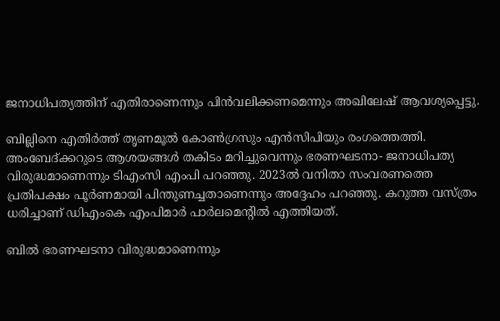ജനാധിപത്യത്തിന് എതിരാണെന്നും പിന്‍വലിക്കണമെന്നും അഖിലേഷ് ആവശ്യപ്പെട്ടു.

ബില്ലിനെ എതിര്‍ത്ത് തൃണമൂല്‍ കോണ്‍ഗ്രസും എന്‍സിപിയും രംഗത്തെത്തി. അംബേദ്ക്കറുടെ ആശയങ്ങള്‍ തകിടം മറിച്ചുവെന്നും ഭരണഘടനാ- ജനാധിപത്യ വിരുദ്ധമാണെന്നും ടിഎംസി എംപി പറഞ്ഞു. 2023ല്‍ വനിതാ സംവരണത്തെ പ്രതിപക്ഷം പൂര്‍ണമായി പിന്തുണച്ചതാണെന്നും അദ്ദേഹം പറഞ്ഞു. കറുത്ത വസ്ത്രം ധരിച്ചാണ് ഡിഎംകെ എംപിമാര്‍ പാര്‍ലമെന്റിൽ എത്തിയത്.

ബില്‍ ഭരണഘടനാ വിരുദ്ധമാണെന്നും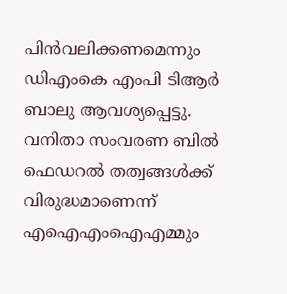പിന്‍വലിക്കണമെന്നും ഡിഎംകെ എംപി ടിആര്‍ ബാലു ആവശ്യപ്പെട്ടു. വനിതാ സംവരണ ബില്‍ ഫെഡറല്‍ തത്വങ്ങള്‍ക്ക് വിരുദ്ധമാണെന്ന് എഐഎംഐഎമ്മും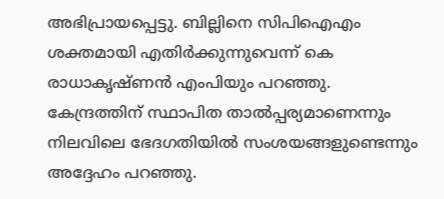അഭിപ്രായപ്പെട്ടു. ബില്ലിനെ സിപിഐഎം ശക്തമായി എതിര്‍ക്കുന്നുവെന്ന് കെ രാധാകൃഷ്‌ണന്‍ എംപിയും പറഞ്ഞു. കേന്ദ്രത്തിന് സ്ഥാപിത താല്‍പ്പര്യമാണെന്നും നിലവിലെ ഭേദഗതിയില്‍ സംശയങ്ങളുണ്ടെന്നും അദ്ദേഹം പറഞ്ഞു.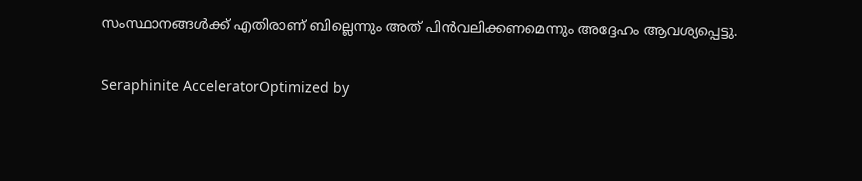സംസ്ഥാനങ്ങള്‍ക്ക് എതിരാണ് ബില്ലെന്നും അത് പിന്‍വലിക്കണമെന്നും അദ്ദേഹം ആവശ്യപ്പെട്ടു.

Seraphinite AcceleratorOptimized by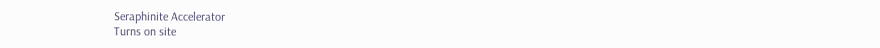Seraphinite Accelerator
Turns on site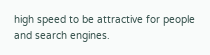high speed to be attractive for people and search engines.